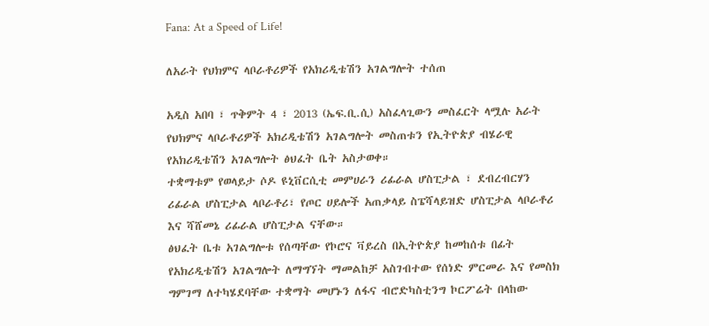Fana: At a Speed of Life!

ለአራት የህክምና ላቦራቶሪዎች የአክሪዲቴሽን አገልግሎት ተሰጠ

አዲስ አበባ ፣ ጥቅምት 4 ፣ 2013 (ኤፍ.ቢ.ሲ) አስፈላጊውን መስፈርት ላሟሉ አራት የህክምና ላቦራቶሪዎች አክሪዲቴሽን አገልግሎት መስጠቱን የኢትዮጵያ ብሄራዊ የአክሪዲቴሽን አገልግሎት ፅህፈት ቤት አስታወቀ።
ተቋማቱም የወላይታ ሶዶ ዩኒቨርሲቲ መምሀራን ሪፊራል ሆስፒታል ፣ ደብረብርሃን ሪፊራል ሆስፒታል ላቦራቶሪ፣ የጦር ሀይሎች አጠቃላይ ስፔሻላይዝድ ሆስፒታል ላቦራቶሪ እና ሻሸመኔ ሪፊራል ሆስፒታል ናቸው።
ፅህፈት ቤቱ አገልግሎቱ የሰጣቸው የኮሮና ቫይረስ በኢትዮጵያ ከመከሰቱ በፊት የአክሪዲቴሽን አገልግሎት ለማግኘት ማመልከቻ አስገብተው የሰነድ ምርመራ እና የመስክ ግምገማ ለተካሄደባቸው ተቋማት መሆኑን ለፋና ብሮድካስቲንግ ኮርፖሬት በላከው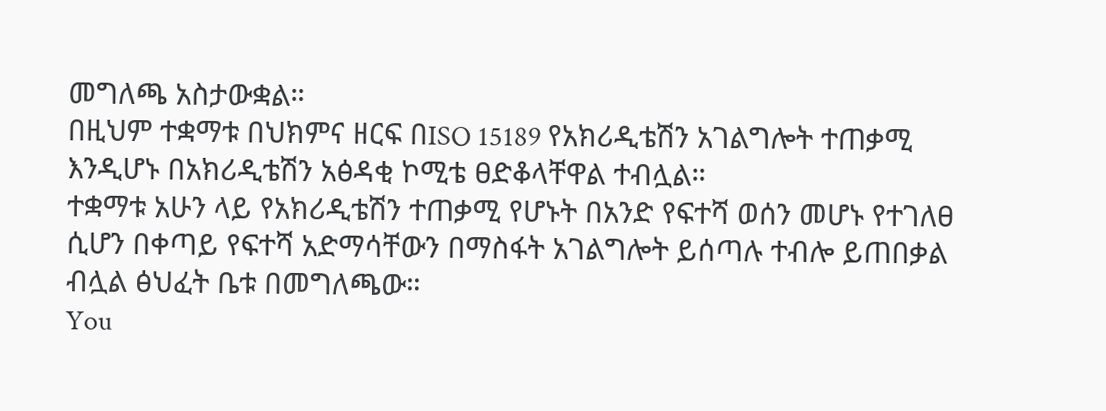መግለጫ አስታውቋል።
በዚህም ተቋማቱ በህክምና ዘርፍ በISO 15189 የአክሪዲቴሽን አገልግሎት ተጠቃሚ እንዲሆኑ በአክሪዲቴሽን አፅዳቂ ኮሚቴ ፀድቆላቸዋል ተብሏል።
ተቋማቱ አሁን ላይ የአክሪዲቴሽን ተጠቃሚ የሆኑት በአንድ የፍተሻ ወሰን መሆኑ የተገለፀ ሲሆን በቀጣይ የፍተሻ አድማሳቸውን በማስፋት አገልግሎት ይሰጣሉ ተብሎ ይጠበቃል ብሏል ፅህፈት ቤቱ በመግለጫው።
You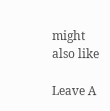might also like

Leave A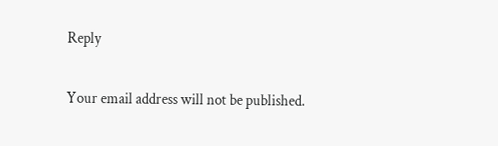Reply

Your email address will not be published.